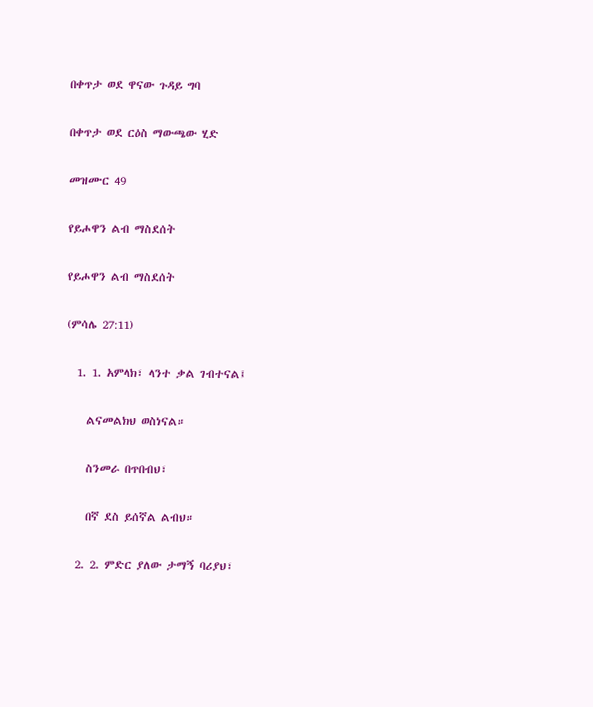በቀጥታ ወደ ዋናው ጉዳይ ግባ

በቀጥታ ወደ ርዕስ ማውጫው ሂድ

መዝሙር 49

የይሖዋን ልብ ማስደሰት

የይሖዋን ልብ ማስደሰት

(ምሳሌ 27:11)

  1. 1. አምላክ፣ ላንተ ቃል ገብተናል፤

    ልናመልክህ ወስነናል።

    ስንመራ በጥበብህ፣

    በኛ ደስ ይሰኛል ልብህ።

  2. 2. ምድር ያለው ታማኝ ባሪያህ፣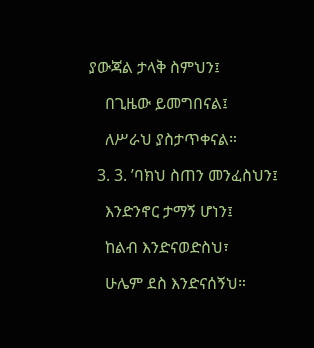ያውጃል ታላቅ ስምህን፤

    በጊዜው ይመግበናል፤

    ለሥራህ ያስታጥቀናል።

  3. 3. ’ባክህ ስጠን መንፈስህን፤

    እንድንኖር ታማኝ ሆነን፤

    ከልብ እንድናወድስህ፣

    ሁሌም ደስ እንድናሰኝህ።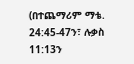(በተጨማሪም ማቴ. 24:45-47ን፣ ሉቃስ 11:13ን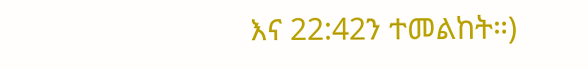እና 22:42ን ተመልከት።)